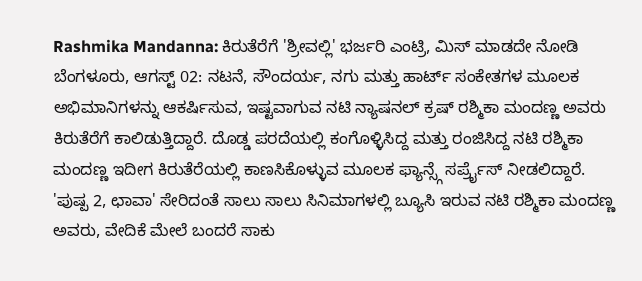Rashmika Mandanna: ಕಿರುತೆರೆಗೆ 'ಶ್ರೀವಲ್ಲಿ' ಭರ್ಜರಿ ಎಂಟ್ರಿ, ಮಿಸ್ ಮಾಡದೇ ನೋಡಿ
ಬೆಂಗಳೂರು, ಆಗಸ್ಟ್ 02: ನಟನೆ, ಸೌಂದರ್ಯ, ನಗು ಮತ್ತು ಹಾರ್ಟ್ ಸಂಕೇತಗಳ ಮೂಲಕ ಅಭಿಮಾನಿಗಳನ್ನು ಆಕರ್ಷಿಸುವ, ಇಷ್ಟವಾಗುವ ನಟಿ ನ್ಯಾಷನಲ್ ಕ್ರಷ್ ರಶ್ಮಿಕಾ ಮಂದಣ್ಣ ಅವರು ಕಿರುತೆರೆಗೆ ಕಾಲಿಡುತ್ತಿದ್ದಾರೆ. ದೊಡ್ಡ ಪರದೆಯಲ್ಲಿ ಕಂಗೊಳ್ಳಿಸಿದ್ದ ಮತ್ತು ರಂಜಿಸಿದ್ದ ನಟಿ ರಶ್ಮಿಕಾ ಮಂದಣ್ಣ ಇದೀಗ ಕಿರುತೆರೆಯಲ್ಲಿ ಕಾಣಸಿಕೊಳ್ಳುವ ಮೂಲಕ ಫ್ಯಾನ್ಸ್ಗೆ ಸರ್ಪ್ರೈಸ್ ನೀಡಲಿದ್ದಾರೆ.
'ಪುಷ್ಪ 2, ಛಾವಾ' ಸೇರಿದಂತೆ ಸಾಲು ಸಾಲು ಸಿನಿಮಾಗಳಲ್ಲಿ ಬ್ಯೂಸಿ ಇರುವ ನಟಿ ರಶ್ಮಿಕಾ ಮಂದಣ್ಣ ಅವರು, ವೇದಿಕೆ ಮೇಲೆ ಬಂದರೆ ಸಾಕು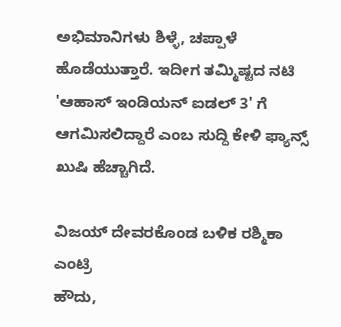ಅಭಿಮಾನಿಗಳು ಶಿಳ್ಳೆ, ಚಪ್ಪಾಳೆ ಹೊಡೆಯುತ್ತಾರೆ. ಇದೀಗ ತಮ್ಮಿಷ್ಟದ ನಟಿ 'ಆಹಾಸ್ ಇಂಡಿಯನ್ ಐಡಲ್ 3' ಗೆ ಆಗಮಿಸಲಿದ್ದಾರೆ ಎಂಬ ಸುದ್ದಿ ಕೇಳಿ ಫ್ಯಾನ್ಸ್ ಖುಷಿ ಹೆಚ್ಚಾಗಿದೆ.

ವಿಜಯ್ ದೇವರಕೊಂಡ ಬಳಿಕ ರಶ್ಮಿಕಾ ಎಂಟ್ರಿ
ಹೌದು,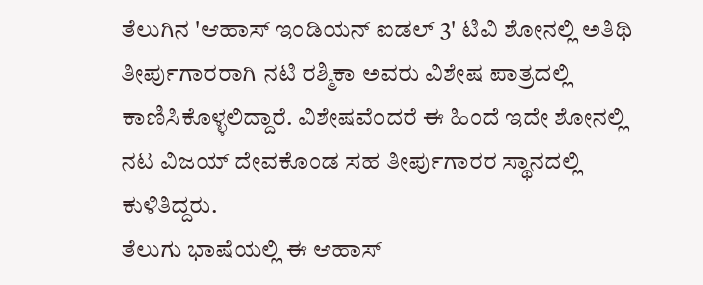ತೆಲುಗಿನ 'ಆಹಾಸ್ ಇಂಡಿಯನ್ ಐಡಲ್ 3' ಟಿವಿ ಶೋನಲ್ಲಿ ಅತಿಥಿ ತೀರ್ಪುಗಾರರಾಗಿ ನಟಿ ರಶ್ಮಿಕಾ ಅವರು ವಿಶೇಷ ಪಾತ್ರದಲ್ಲಿ ಕಾಣಿಸಿಕೊಳ್ಳಲಿದ್ದಾರೆ. ವಿಶೇಷವೆಂದರೆ ಈ ಹಿಂದೆ ಇದೇ ಶೋನಲ್ಲಿ ನಟ ವಿಜಯ್ ದೇವಕೊಂಡ ಸಹ ತೀರ್ಪುಗಾರರ ಸ್ಥಾನದಲ್ಲಿ ಕುಳಿತಿದ್ದರು.
ತೆಲುಗು ಭಾಷೆಯಲ್ಲಿ ಈ ಆಹಾಸ್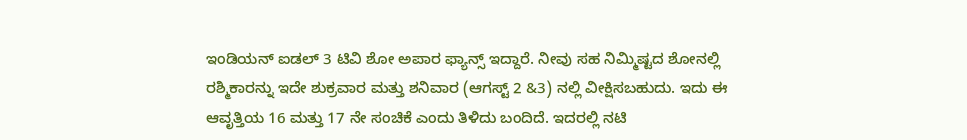ಇಂಡಿಯನ್ ಐಡಲ್ 3 ಟಿವಿ ಶೋ ಅಪಾರ ಫ್ಯಾನ್ಸ್ ಇದ್ದಾರೆ. ನೀವು ಸಹ ನಿಮ್ಮಿಷ್ಟದ ಶೋನಲ್ಲಿ ರಶ್ಮಿಕಾರನ್ನು ಇದೇ ಶುಕ್ರವಾರ ಮತ್ತು ಶನಿವಾರ (ಆಗಸ್ಟ್ 2 &3) ನಲ್ಲಿ ವೀಕ್ಷಿಸಬಹುದು. ಇದು ಈ ಆವೃತ್ತಿಯ 16 ಮತ್ತು 17 ನೇ ಸಂಚಿಕೆ ಎಂದು ತಿಳಿದು ಬಂದಿದೆ. ಇದರಲ್ಲಿ ನಟಿ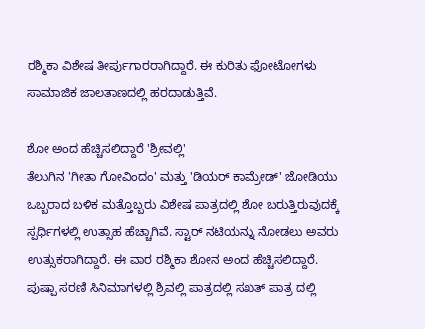ರಶ್ಮಿಕಾ ವಿಶೇಷ ತೀರ್ಪುಗಾರರಾಗಿದ್ದಾರೆ. ಈ ಕುರಿತು ಫೋಟೋಗಳು ಸಾಮಾಜಿಕ ಜಾಲತಾಣದಲ್ಲಿ ಹರದಾಡುತ್ತಿವೆ.

ಶೋ ಅಂದ ಹೆಚ್ಚಿಸಲಿದ್ದಾರೆ 'ಶ್ರೀವಲ್ಲಿ'
ತೆಲುಗಿನ 'ಗೀತಾ ಗೋವಿಂದಂ' ಮತ್ತು 'ಡಿಯರ್ ಕಾಮ್ರೇಡ್' ಜೋಡಿಯು ಒಬ್ಬರಾದ ಬಳಿಕ ಮತ್ತೊಬ್ಬರು ವಿಶೇಷ ಪಾತ್ರದಲ್ಲಿ ಶೋ ಬರುತ್ತಿರುವುದಕ್ಕೆ ಸ್ಪರ್ಧಿಗಳಲ್ಲಿ ಉತ್ಸಾಹ ಹೆಚ್ಚಾಗಿವೆ. ಸ್ಟಾರ್ ನಟಿಯನ್ನು ನೋಡಲು ಅವರು ಉತ್ಸುಕರಾಗಿದ್ದಾರೆ. ಈ ವಾರ ರಶ್ಮಿಕಾ ಶೋನ ಅಂದ ಹೆಚ್ಚಿಸಲಿದ್ದಾರೆ.
ಪುಷ್ಪಾ ಸರಣಿ ಸಿನಿಮಾಗಳಲ್ಲಿ ಶ್ರಿವಲ್ಲಿ ಪಾತ್ರದಲ್ಲಿ ಸಖತ್ ಪಾತ್ರ ದಲ್ಲಿ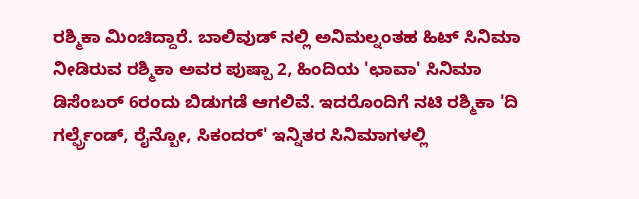ರಶ್ಮಿಕಾ ಮಿಂಚಿದ್ದಾರೆ. ಬಾಲಿವುಡ್ ನಲ್ಲಿ ಅನಿಮಲ್ನಂತಹ ಹಿಟ್ ಸಿನಿಮಾ ನೀಡಿರುವ ರಶ್ಮಿಕಾ ಅವರ ಪುಷ್ಪಾ 2, ಹಿಂದಿಯ 'ಛಾವಾ' ಸಿನಿಮಾ ಡಿಸೆಂಬರ್ 6ರಂದು ಬಿಡುಗಡೆ ಆಗಲಿವೆ. ಇದರೊಂದಿಗೆ ನಟಿ ರಶ್ಮಿಕಾ 'ದಿ ಗರ್ಲ್ಫ್ರೆಂಡ್, ರೈನ್ಬೋ, ಸಿಕಂದರ್' ಇನ್ನಿತರ ಸಿನಿಮಾಗಳಲ್ಲಿ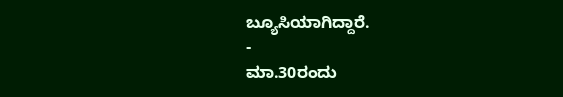ಬ್ಯೂಸಿಯಾಗಿದ್ದಾರೆ.
-
ಮಾ.30ರಂದು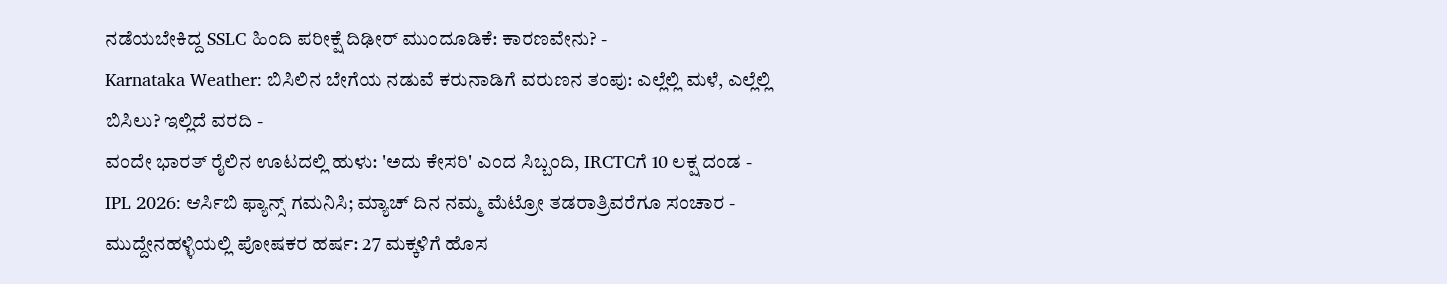ನಡೆಯಬೇಕಿದ್ದ SSLC ಹಿಂದಿ ಪರೀಕ್ಷೆ ದಿಢೀರ್ ಮುಂದೂಡಿಕೆ: ಕಾರಣವೇನು? -
Karnataka Weather: ಬಿಸಿಲಿನ ಬೇಗೆಯ ನಡುವೆ ಕರುನಾಡಿಗೆ ವರುಣನ ತಂಪು: ಎಲ್ಲೆಲ್ಲಿ ಮಳೆ, ಎಲ್ಲೆಲ್ಲಿ ಬಿಸಿಲು? ಇಲ್ಲಿದೆ ವರದಿ -
ವಂದೇ ಭಾರತ್ ರೈಲಿನ ಊಟದಲ್ಲಿ ಹುಳು: 'ಅದು ಕೇಸರಿ' ಎಂದ ಸಿಬ್ಬಂದಿ, IRCTCಗೆ 10 ಲಕ್ಷ ದಂಡ -
IPL 2026: ಆರ್ಸಿಬಿ ಫ್ಯಾನ್ಸ್ ಗಮನಿಸಿ; ಮ್ಯಾಚ್ ದಿನ ನಮ್ಮ ಮೆಟ್ರೋ ತಡರಾತ್ರಿವರೆಗೂ ಸಂಚಾರ -
ಮುದ್ದೇನಹಳ್ಳಿಯಲ್ಲಿ ಪೋಷಕರ ಹರ್ಷ: 27 ಮಕ್ಕಳಿಗೆ ಹೊಸ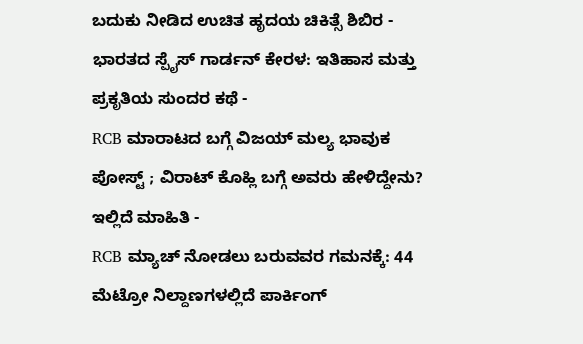ಬದುಕು ನೀಡಿದ ಉಚಿತ ಹೃದಯ ಚಿಕಿತ್ಸೆ ಶಿಬಿರ -
ಭಾರತದ ಸ್ಪೈಸ್ ಗಾರ್ಡನ್ ಕೇರಳ: ಇತಿಹಾಸ ಮತ್ತು ಪ್ರಕೃತಿಯ ಸುಂದರ ಕಥೆ -
RCB ಮಾರಾಟದ ಬಗ್ಗೆ ವಿಜಯ್ ಮಲ್ಯ ಭಾವುಕ ಪೋಸ್ಟ್ ; ವಿರಾಟ್ ಕೊಹ್ಲಿ ಬಗ್ಗೆ ಅವರು ಹೇಳಿದ್ದೇನು? ಇಲ್ಲಿದೆ ಮಾಹಿತಿ -
RCB ಮ್ಯಾಚ್ ನೋಡಲು ಬರುವವರ ಗಮನಕ್ಕೆ: 44 ಮೆಟ್ರೋ ನಿಲ್ದಾಣಗಳಲ್ಲಿದೆ ಪಾರ್ಕಿಂಗ್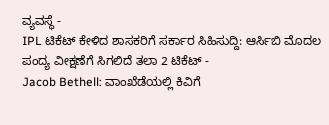ವ್ಯವಸ್ಥೆ -
IPL ಟಿಕೆಟ್ ಕೇಳಿದ ಶಾಸಕರಿಗೆ ಸರ್ಕಾರ ಸಿಹಿಸುದ್ದಿ: ಆರ್ಸಿಬಿ ಮೊದಲ ಪಂದ್ಯ ವೀಕ್ಷಣೆಗೆ ಸಿಗಲಿದೆ ತಲಾ 2 ಟಿಕೆಟ್ -
Jacob Bethell: ವಾಂಖೆಡೆಯಲ್ಲಿ ಕಿವಿಗೆ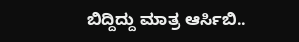ಬಿದ್ದಿದ್ದು ಮಾತ್ರ ಆರ್ಸಿಬಿ..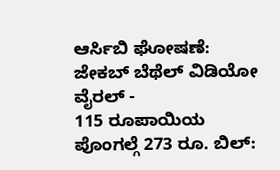ಆರ್ಸಿಬಿ ಘೋಷಣೆ: ಜೇಕಬ್ ಬೆಥೆಲ್ ವಿಡಿಯೋ ವೈರಲ್ -
115 ರೂಪಾಯಿಯ ಪೊಂಗಲ್ಗೆ 273 ರೂ. ಬಿಲ್: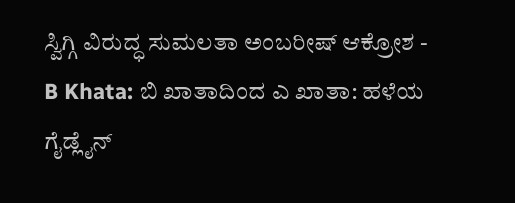ಸ್ವಿಗ್ಗಿ ವಿರುದ್ಧ ಸುಮಲತಾ ಅಂಬರೀಷ್ ಆಕ್ರೋಶ -
B Khata: ಬಿ ಖಾತಾದಿಂದ ಎ ಖಾತಾ: ಹಳೆಯ ಗೈಡ್ಲೈನ್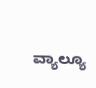ವ್ಯಾಲ್ಯೂ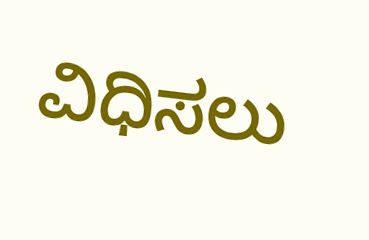ವಿಧಿಸಲು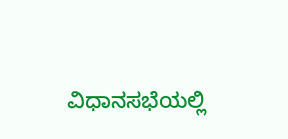ವಿಧಾನಸಭೆಯಲ್ಲಿ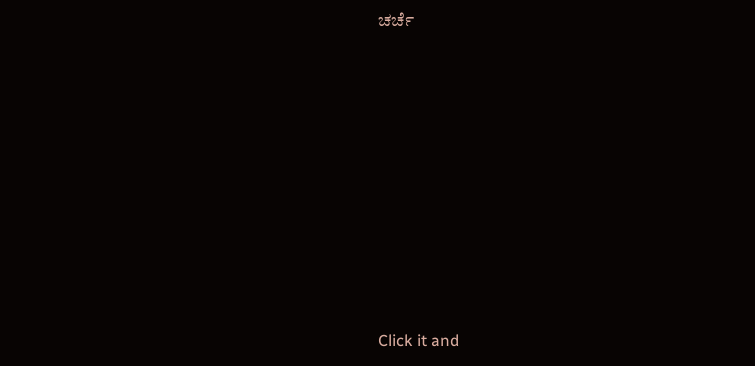ಚರ್ಚೆ









Click it and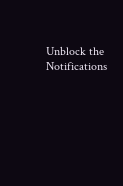Unblock the Notifications